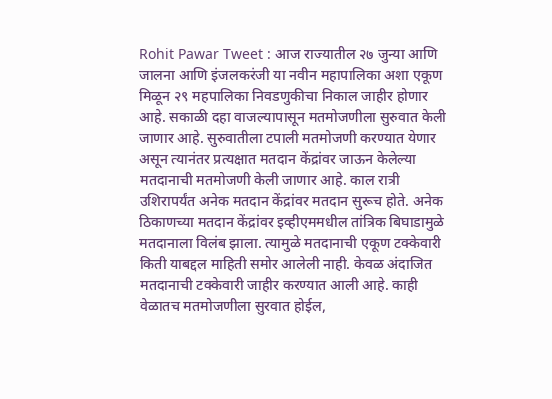Rohit Pawar Tweet : आज राज्यातील २७ जुन्या आणि जालना आणि इंजलकरंजी या नवीन महापालिका अशा एकूण मिळून २९ महपालिका निवडणुकीचा निकाल जाहीर होणार आहे. सकाळी दहा वाजल्यापासून मतमोजणीला सुरुवात केली जाणार आहे. सुरुवातीला टपाली मतमोजणी करण्यात येणार असून त्यानंतर प्रत्यक्षात मतदान केंद्रांवर जाऊन केलेल्या मतदानाची मतमोजणी केली जाणार आहे. काल रात्री उशिरापर्यंत अनेक मतदान केंद्रांवर मतदान सुरूच होते. अनेक ठिकाणच्या मतदान केंद्रांवर इव्हीएममधील तांत्रिक बिघाडामुळे मतदानाला विलंब झाला. त्यामुळे मतदानाची एकूण टक्केवारी किती याबद्दल माहिती समोर आलेली नाही. केवळ अंदाजित मतदानाची टक्केवारी जाहीर करण्यात आली आहे. काही वेळातच मतमोजणीला सुरवात होईल,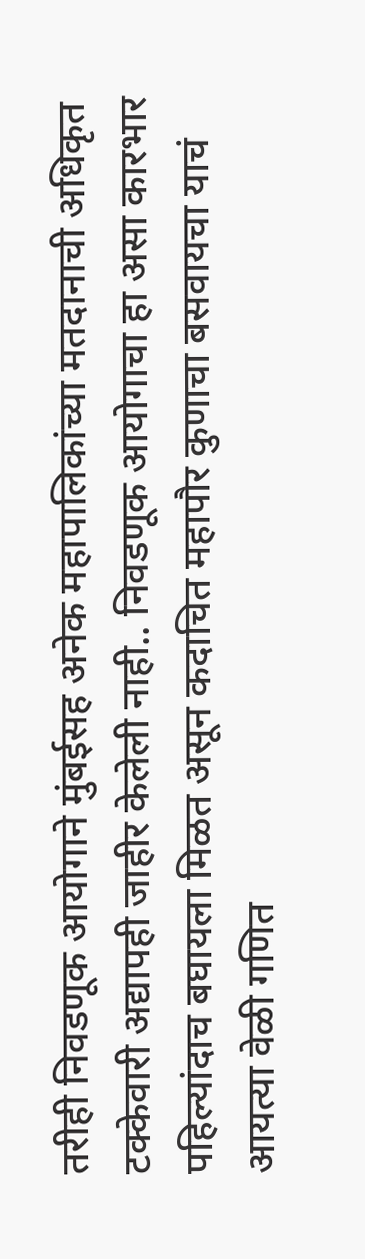तरीही निवडणूक आयोगाने मुंबईसह अनेक महापालिकांच्या मतदानाची अधिकृत टक्केवारी अद्यापही जाहीर केलेली नाही.. निवडणूक आयोगाचा हा असा कारभार पहिल्यांदाच बघायला मिळत असून कदाचित महापौर कुणाचा बसवायचा याचं आयत्या वेळी गणित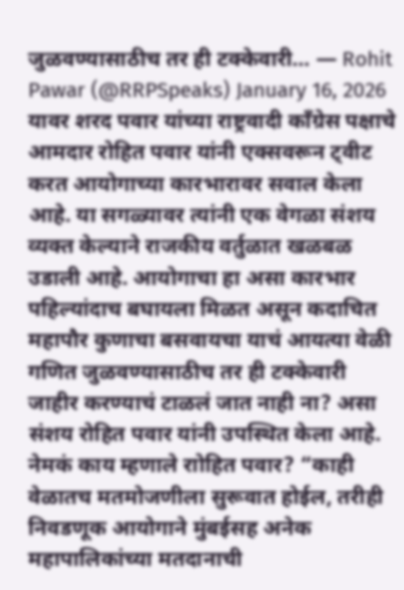जुळवण्यासाठीच तर ही टक्केवारी… — Rohit Pawar (@RRPSpeaks) January 16, 2026 यावर शरद पवार यांच्या राष्ट्रवादी काँग्रेस पक्षाचे आमदार रोहित पवार यांनी एक्सवरून ट्वीट करत आयोगाच्या कारभारावर सवाल केला आहे. या सगळ्यावर त्यांनी एक वेगळा संशय व्यक्त केल्याने राजकीय वर्तुळात खळबळ उडाली आहे. आयोगाचा हा असा कारभार पहिल्यांदाच बघायला मिळत असून कदाचित महापौर कुणाचा बसवायचा याचं आयत्या वेळी गणित जुळवण्यासाठीच तर ही टक्केवारी जाहीर करण्याचं टाळलं जात नाही ना? असा संशय रोहित पवार यांनी उपस्थित केला आहे. नेमकं काय म्हणाले राोहित पवार? “काही वेळातच मतमोजणीला सुरूवात होईल, तरीही निवडणूक आयोगाने मुंबईसह अनेक महापालिकांच्या मतदानाची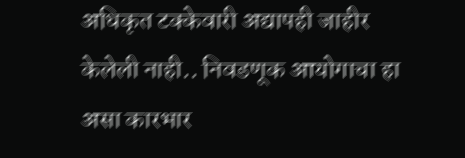अधिकृत टक्केवारी अद्यापही जाहीर केलेली नाही.. निवडणूक आयोगाचा हा असा कारभार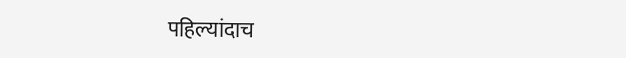पहिल्यांदाच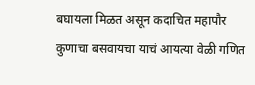बघायला मिळत असून कदाचित महापौर कुणाचा बसवायचा याचं आयत्या वेळी गणित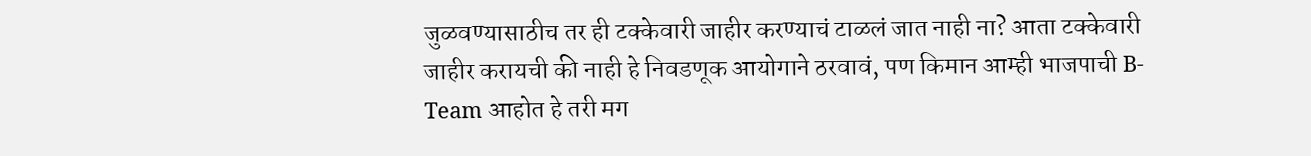जुळवण्यासाठीच तर ही टक्केवारी जाहीर करण्याचं टाळलं जात नाही ना? आता टक्केवारी जाहीर करायची की नाही हे निवडणूक आयोगाने ठरवावं, पण किमान आम्ही भाजपाची B-Team आहोत हे तरी मग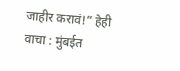जाहीर करावं!” हेही वाचा : मुंबईत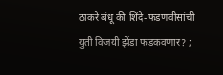ठाकरे बंधू की शिंदे-फडणवीसांची युती विजयी झेंडा फडकवणार? ;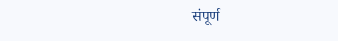संपूर्ण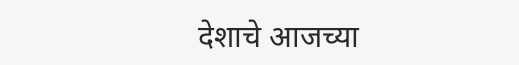देशाचे आजच्या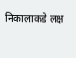निकालाकडे लक्ष